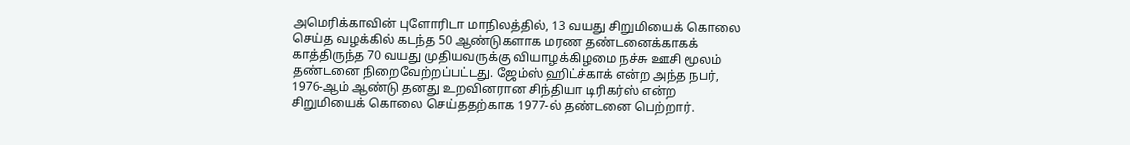அமெரிக்காவின் புளோரிடா மாநிலத்தில், 13 வயது சிறுமியைக் கொலை செய்த வழக்கில் கடந்த 50 ஆண்டுகளாக மரண தண்டனைக்காகக் காத்திருந்த 70 வயது முதியவருக்கு வியாழக்கிழமை நச்சு ஊசி மூலம் தண்டனை நிறைவேற்றப்பட்டது. ஜேம்ஸ் ஹிட்ச்காக் என்ற அந்த நபர், 1976-ஆம் ஆண்டு தனது உறவினரான சிந்தியா டிரிகர்ஸ் என்ற சிறுமியைக் கொலை செய்ததற்காக 1977-ல் தண்டனை பெற்றார்.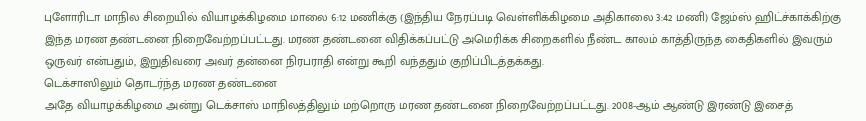புளோரிடா மாநில சிறையில் வியாழக்கிழமை மாலை 6:12 மணிக்கு (இந்திய நேரப்படி வெள்ளிக்கிழமை அதிகாலை 3:42 மணி) ஜேம்ஸ் ஹிட்ச்காக்கிற்கு இந்த மரண தண்டனை நிறைவேற்றப்பட்டது. மரண தண்டனை விதிக்கப்பட்டு அமெரிக்க சிறைகளில் நீண்ட காலம் காத்திருந்த கைதிகளில் இவரும் ஒருவர் என்பதும், இறுதிவரை அவர் தன்னை நிரபராதி என்று கூறி வந்ததும் குறிப்பிடத்தக்கது.
டெக்சாஸிலும் தொடர்ந்த மரண தண்டனை
அதே வியாழக்கிழமை அன்று டெக்சாஸ் மாநிலத்திலும் மற்றொரு மரண தண்டனை நிறைவேற்றப்பட்டது. 2008-ஆம் ஆண்டு இரண்டு இசைத்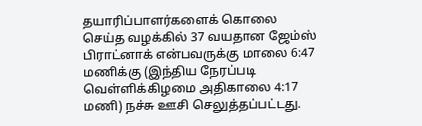தயாரிப்பாளர்களைக் கொலை செய்த வழக்கில் 37 வயதான ஜேம்ஸ் பிராட்னாக் என்பவருக்கு மாலை 6:47 மணிக்கு (இந்திய நேரப்படி வெள்ளிக்கிழமை அதிகாலை 4:17 மணி) நச்சு ஊசி செலுத்தப்பட்டது.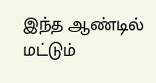இந்த ஆண்டில் மட்டும்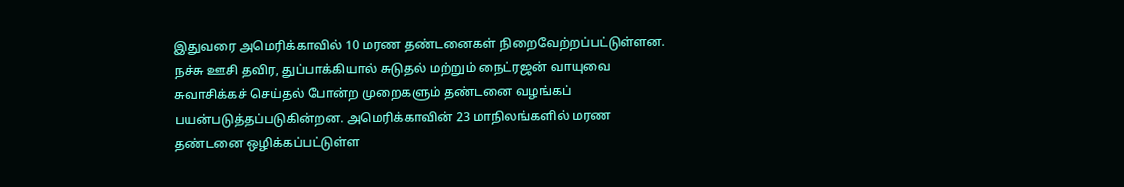இதுவரை அமெரிக்காவில் 10 மரண தண்டனைகள் நிறைவேற்றப்பட்டுள்ளன. நச்சு ஊசி தவிர, துப்பாக்கியால் சுடுதல் மற்றும் நைட்ரஜன் வாயுவை சுவாசிக்கச் செய்தல் போன்ற முறைகளும் தண்டனை வழங்கப் பயன்படுத்தப்படுகின்றன. அமெரிக்காவின் 23 மாநிலங்களில் மரண தண்டனை ஒழிக்கப்பட்டுள்ள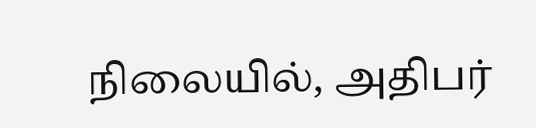நிலையில், அதிபர்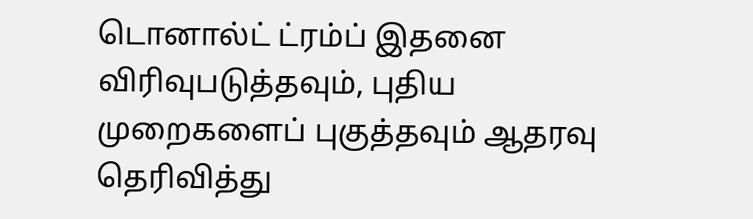டொனால்ட் ட்ரம்ப் இதனை விரிவுபடுத்தவும், புதிய முறைகளைப் புகுத்தவும் ஆதரவு தெரிவித்து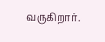வருகிறார்.